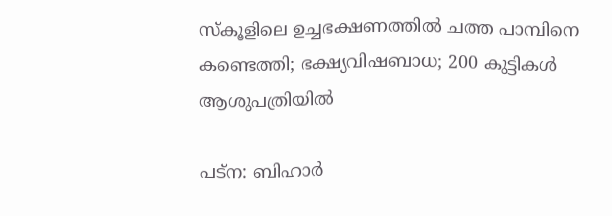സ്‌കൂളിലെ ഉച്ചഭക്ഷണത്തില്‍ ചത്ത പാമ്പിനെ കണ്ടെത്തി; ഭക്ഷ്യവിഷബാധ; 200 കുട്ടികള്‍ ആശുപത്രിയില്‍

പട്‌ന: ബിഹാര്‍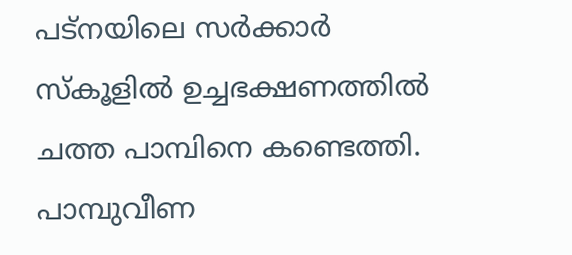പട്‌നയിലെ സര്‍ക്കാര്‍ സ്‌കൂളില്‍ ഉച്ചഭക്ഷണത്തില്‍ ചത്ത പാമ്പിനെ കണ്ടെത്തി. പാമ്പുവീണ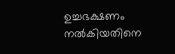ഉച്ചഭക്ഷണം നല്‍കിയതിനെ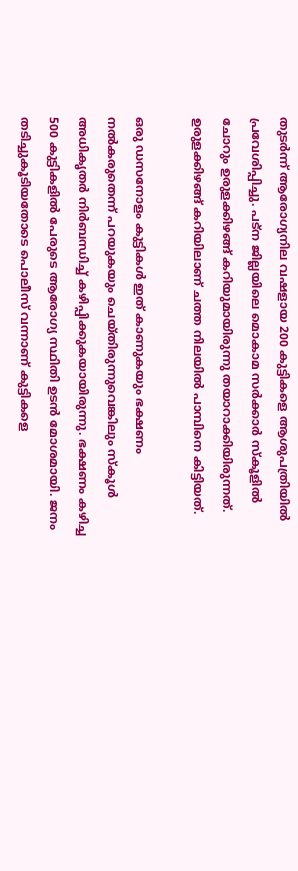തുടര്‍ന്ന് ആരോഗ്യനില വഷളായ 200 കുട്ടികളെ ആശുപത്രിയില്‍ പ്രവേശിപ്പിച്ചു. പട്‌ന ജില്ലയിലെ മൊകാമ സര്‍ക്കാര്‍ സ്‌കൂളില്‍ ചോറും ഉരുളക്കിഴങ്ങ് കറിയുമായിരുന്നു തയാറാക്കിയിരുന്നത്. ഉരുളക്കിഴങ്ങ് കറിയിലാണ് ചത്ത നിലയില്‍ പാമ്പിനെ കിട്ടിയത്.

ഒരു ഡസനോളം കുട്ടികള്‍ ഇത് കാണുകയും ഭക്ഷണം നല്‍കരുതെന്ന് പറയുകയും ചെയ്തിരുന്നുവെങ്കിലും സ്‌കൂള്‍ അധികൃതര്‍ നിര്‍ബന്ധിച്ച് കഴിപ്പിക്കുകയായിരുന്നു. ഭക്ഷണം കഴിച്ച 500 കുട്ടികളില്‍ പേരുടെ ആരോഗ്യ സ്ഥിതി ഉടന്‍ മോശമായി. ജനം തടിച്ചുകൂടിയതോടെ പൊലീസ് വന്നാണ് കുട്ടികളെ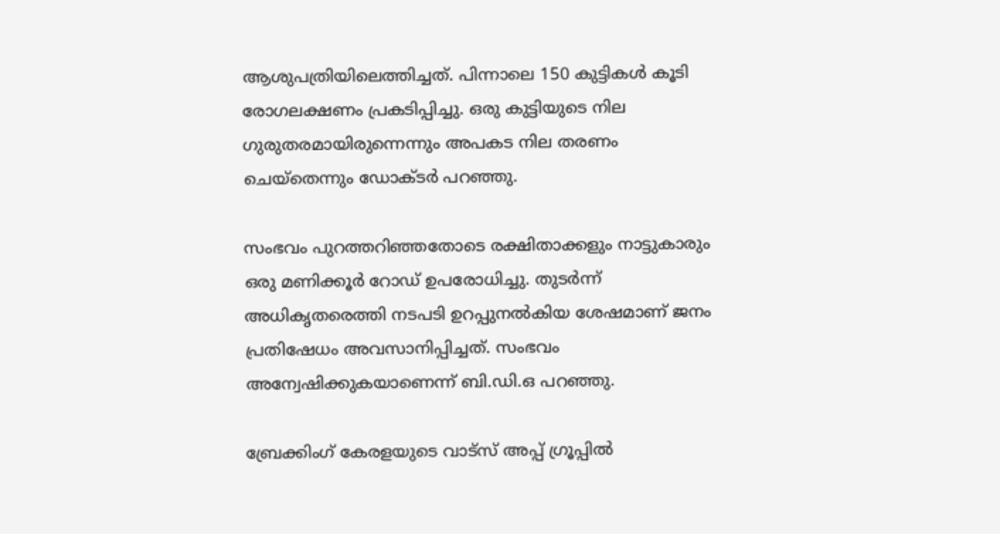ആശുപത്രിയിലെത്തിച്ചത്. പിന്നാലെ 150 കുട്ടികള്‍ കൂടി രോഗലക്ഷണം പ്രകടിപ്പിച്ചു. ഒരു കുട്ടിയുടെ നില ഗുരുതരമായിരുന്നെന്നും അപകട നില തരണം ചെയ്‌തെന്നും ഡോക്ടര്‍ പറഞ്ഞു.

സംഭവം പുറത്തറിഞ്ഞതോടെ രക്ഷിതാക്കളും നാട്ടുകാരും ഒരു മണിക്കൂര്‍ റോഡ് ഉപരോധിച്ചു. തുടര്‍ന്ന് അധികൃതരെത്തി നടപടി ഉറപ്പുനല്‍കിയ ശേഷമാണ് ജനം പ്രതിഷേധം അവസാനിപ്പിച്ചത്. സംഭവം അന്വേഷിക്കുകയാണെന്ന് ബി.ഡി.ഒ പറഞ്ഞു.

ബ്രേക്കിംഗ് കേരളയുടെ വാട്സ് അപ്പ് ഗ്രൂപ്പിൽ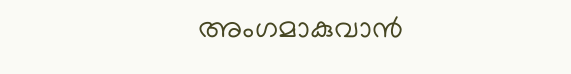അംഗമാകുവാൻ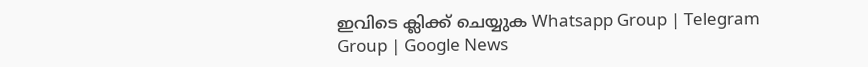ഇവിടെ ക്ലിക്ക് ചെയ്യുക Whatsapp Group | Telegram Group | Google News